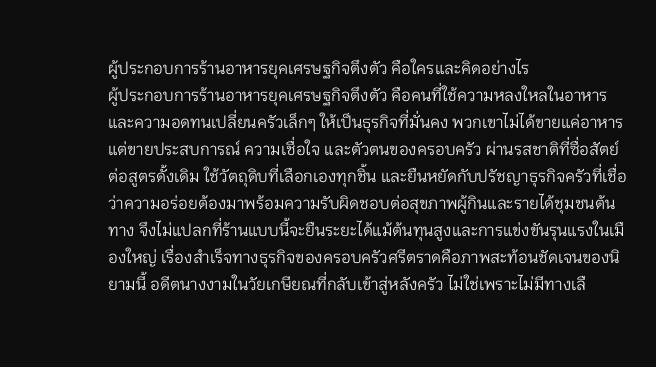ผู้ประกอบการร้านอาหารยุคเศรษฐกิจตึงตัว คือใครและคิดอย่างไร
ผู้ประกอบการร้านอาหารยุคเศรษฐกิจตึงตัว คือคนที่ใช้ความหลงใหลในอาหารและความอดทนเปลี่ยนครัวเล็กๆ ให้เป็นธุรกิจที่มั่นคง พวกเขาไม่ได้ขายแค่อาหาร แต่ขายประสบการณ์ ความเชื่อใจ และตัวตนของครอบครัว ผ่านรสชาติที่ซื่อสัตย์ต่อสูตรดั้งเดิม ใช้วัตถุดิบที่เลือกเองทุกชิ้น และยืนหยัดกับปรัชญาธุรกิจครัวที่เชื่อว่าความอร่อยต้องมาพร้อมความรับผิดชอบต่อสุขภาพผู้กินและรายได้ชุมชนต้นทาง จึงไม่แปลกที่ร้านแบบนี้จะยืนระยะได้แม้ต้นทุนสูงและการแข่งขันรุนแรงในเมืองใหญ่ เรื่องสำเร็จทางธุรกิจของครอบครัวศรีตราดคือภาพสะท้อนชัดเจนของนิยามนี้ อดีตนางงามในวัยเกษียณที่กลับเข้าสู่หลังครัว ไม่ใช่เพราะไม่มีทางเลื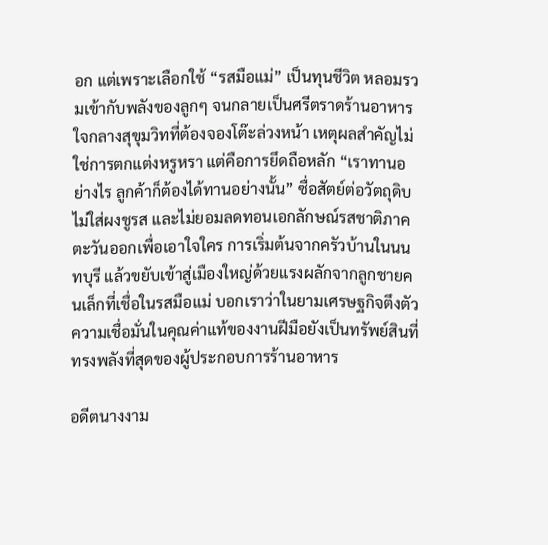อก แต่เพราะเลือกใช้ “รสมือแม่” เป็นทุนชีวิต หลอมรวมเข้ากับพลังของลูกๆ จนกลายเป็นศรีตราดร้านอาหารใจกลางสุขุมวิทที่ต้องจองโต๊ะล่วงหน้า เหตุผลสำคัญไม่ใช่การตกแต่งหรูหรา แต่คือการยึดถือหลัก “เราทานอย่างไร ลูกค้าก็ต้องได้ทานอย่างนั้น” ซื่อสัตย์ต่อวัตถุดิบ ไม่ใส่ผงชูรส และไม่ยอมลดทอนเอกลักษณ์รสชาติภาคตะวันออกเพื่อเอาใจใคร การเริ่มต้นจากครัวบ้านในนนทบุรี แล้วขยับเข้าสู่เมืองใหญ่ด้วยแรงผลักจากลูกชายคนเล็กที่เชื่อในรสมือแม่ บอกเราว่าในยามเศรษฐกิจตึงตัว ความเชื่อมั่นในคุณค่าแท้ของงานฝีมือยังเป็นทรัพย์สินที่ทรงพลังที่สุดของผู้ประกอบการร้านอาหาร

อดีตนางงาม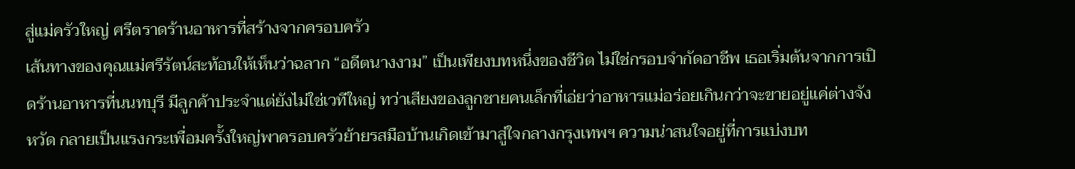สู่แม่ครัวใหญ่ ศรีตราดร้านอาหารที่สร้างจากครอบครัว
เส้นทางของคุณแม่ศรีรัตน์สะท้อนให้เห็นว่าฉลาก “อดีตนางงาม” เป็นเพียงบทหนึ่งของชีวิต ไม่ใช่กรอบจำกัดอาชีพ เธอเริ่มต้นจากการเปิดร้านอาหารที่นนทบุรี มีลูกค้าประจำแต่ยังไม่ใช่เวทีใหญ่ ทว่าเสียงของลูกชายคนเล็กที่เอ่ยว่าอาหารแม่อร่อยเกินกว่าจะขายอยู่แค่ต่างจังหวัด กลายเป็นแรงกระเพื่อมครั้งใหญ่พาครอบครัวย้ายรสมือบ้านเกิดเข้ามาสู่ใจกลางกรุงเทพฯ ความน่าสนใจอยู่ที่การแบ่งบท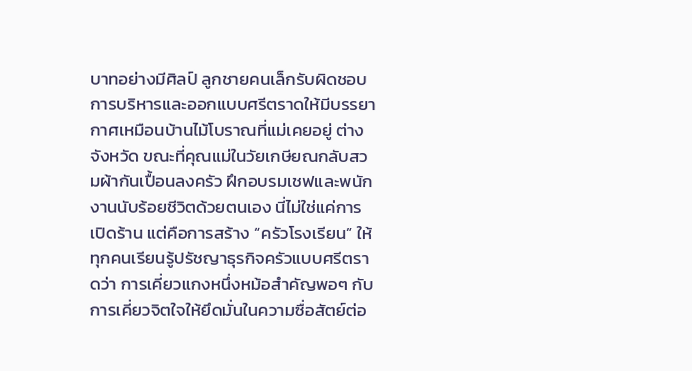บาทอย่างมีศิลป์ ลูกชายคนเล็กรับผิดชอบการบริหารและออกแบบศรีตราดให้มีบรรยากาศเหมือนบ้านไม้โบราณที่แม่เคยอยู่ ต่างจังหวัด ขณะที่คุณแม่ในวัยเกษียณกลับสวมผ้ากันเปื้อนลงครัว ฝึกอบรมเชฟและพนักงานนับร้อยชีวิตด้วยตนเอง นี่ไม่ใช่แค่การเปิดร้าน แต่คือการสร้าง “ครัวโรงเรียน” ให้ทุกคนเรียนรู้ปรัชญาธุรกิจครัวแบบศรีตราดว่า การเคี่ยวแกงหนึ่งหม้อสำคัญพอๆ กับการเคี่ยวจิตใจให้ยึดมั่นในความซื่อสัตย์ต่อ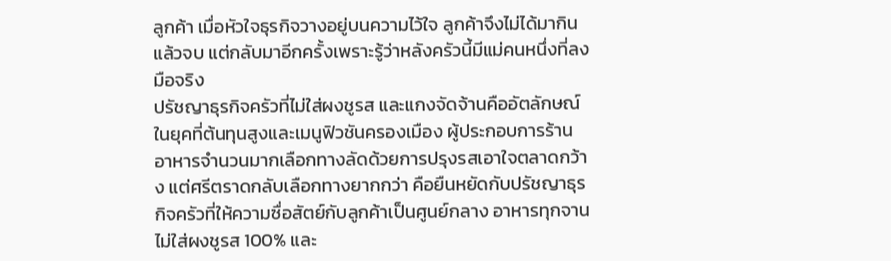ลูกค้า เมื่อหัวใจธุรกิจวางอยู่บนความไว้ใจ ลูกค้าจึงไม่ได้มากินแล้วจบ แต่กลับมาอีกครั้งเพราะรู้ว่าหลังครัวนี้มีแม่คนหนึ่งที่ลงมือจริง
ปรัชญาธุรกิจครัวที่ไม่ใส่ผงชูรส และแกงจัดจ้านคืออัตลักษณ์
ในยุคที่ต้นทุนสูงและเมนูฟิวชันครองเมือง ผู้ประกอบการร้านอาหารจำนวนมากเลือกทางลัดด้วยการปรุงรสเอาใจตลาดกว้าง แต่ศรีตราดกลับเลือกทางยากกว่า คือยืนหยัดกับปรัชญาธุรกิจครัวที่ให้ความซื่อสัตย์กับลูกค้าเป็นศูนย์กลาง อาหารทุกจานไม่ใส่ผงชูรส 100% และ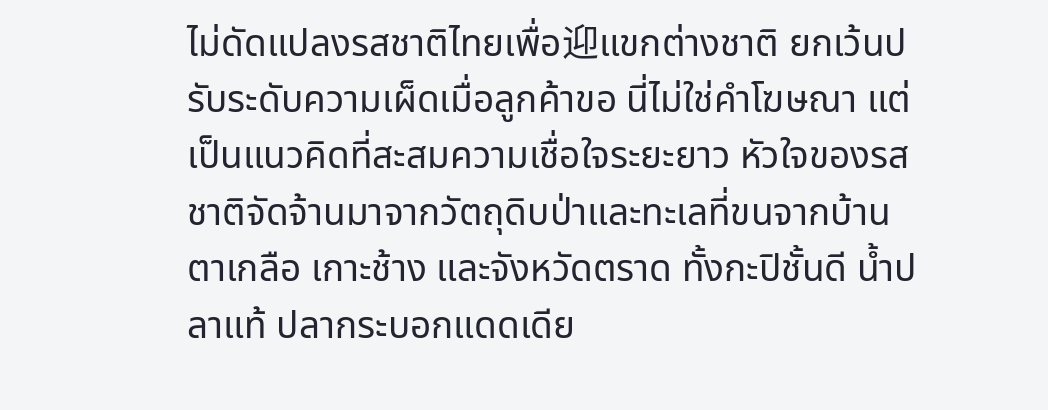ไม่ดัดแปลงรสชาติไทยเพื่อ迎แขกต่างชาติ ยกเว้นปรับระดับความเผ็ดเมื่อลูกค้าขอ นี่ไม่ใช่คำโฆษณา แต่เป็นแนวคิดที่สะสมความเชื่อใจระยะยาว หัวใจของรสชาติจัดจ้านมาจากวัตถุดิบป่าและทะเลที่ขนจากบ้านตาเกลือ เกาะช้าง และจังหวัดตราด ทั้งกะปิชั้นดี น้ำปลาแท้ ปลากระบอกแดดเดีย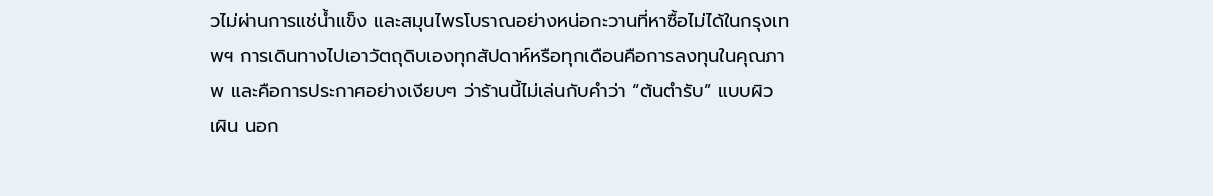วไม่ผ่านการแช่น้ำแข็ง และสมุนไพรโบราณอย่างหน่อกะวานที่หาซื้อไม่ได้ในกรุงเทพฯ การเดินทางไปเอาวัตถุดิบเองทุกสัปดาห์หรือทุกเดือนคือการลงทุนในคุณภาพ และคือการประกาศอย่างเงียบๆ ว่าร้านนี้ไม่เล่นกับคำว่า “ต้นตำรับ” แบบผิวเผิน นอก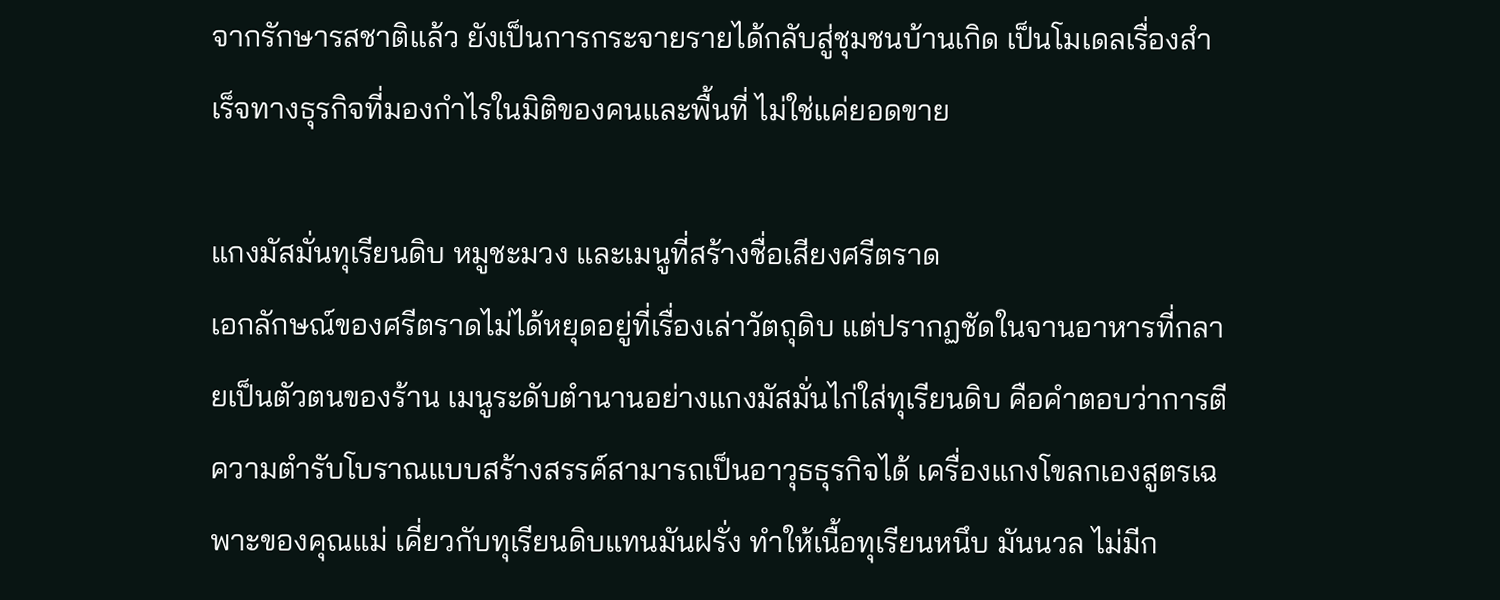จากรักษารสชาติแล้ว ยังเป็นการกระจายรายได้กลับสู่ชุมชนบ้านเกิด เป็นโมเดลเรื่องสำเร็จทางธุรกิจที่มองกำไรในมิติของคนและพื้นที่ ไม่ใช่แค่ยอดขาย

แกงมัสมั่นทุเรียนดิบ หมูชะมวง และเมนูที่สร้างชื่อเสียงศรีตราด
เอกลักษณ์ของศรีตราดไม่ได้หยุดอยู่ที่เรื่องเล่าวัตถุดิบ แต่ปรากฏชัดในจานอาหารที่กลายเป็นตัวตนของร้าน เมนูระดับตำนานอย่างแกงมัสมั่นไก่ใส่ทุเรียนดิบ คือคำตอบว่าการตีความตำรับโบราณแบบสร้างสรรค์สามารถเป็นอาวุธธุรกิจได้ เครื่องแกงโขลกเองสูตรเฉพาะของคุณแม่ เคี่ยวกับทุเรียนดิบแทนมันฝรั่ง ทำให้เนื้อทุเรียนหนึบ มันนวล ไม่มีก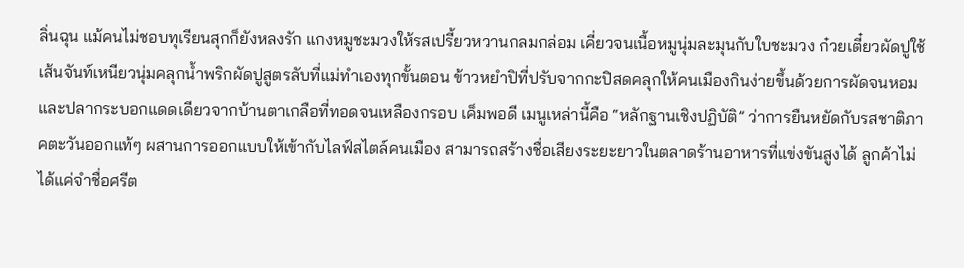ลิ่นฉุน แม้คนไม่ชอบทุเรียนสุกก็ยังหลงรัก แกงหมูชะมวงให้รสเปรี้ยวหวานกลมกล่อม เคี่ยวจนเนื้อหมูนุ่มละมุนกับใบชะมวง ก๋วยเตี๋ยวผัดปูใช้เส้นจันท์เหนียวนุ่มคลุกน้ำพริกผัดปูสูตรลับที่แม่ทำเองทุกขั้นตอน ข้าวหยำปิที่ปรับจากกะปิสดคลุกให้คนเมืองกินง่ายขึ้นด้วยการผัดจนหอม และปลากระบอกแดดเดียวจากบ้านตาเกลือที่ทอดจนเหลืองกรอบ เค็มพอดี เมนูเหล่านี้คือ “หลักฐานเชิงปฏิบัติ” ว่าการยืนหยัดกับรสชาติภาคตะวันออกแท้ๆ ผสานการออกแบบให้เข้ากับไลฟ์สไตล์คนเมือง สามารถสร้างชื่อเสียงระยะยาวในตลาดร้านอาหารที่แข่งขันสูงได้ ลูกค้าไม่ได้แค่จำชื่อศรีต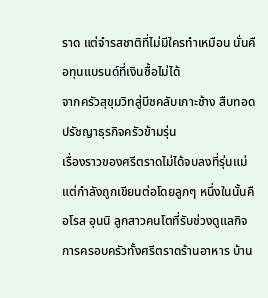ราด แต่จำรสชาติที่ไม่มีใครทำเหมือน นั่นคือทุนแบรนด์ที่เงินซื้อไม่ได้
จากครัวสุขุมวิทสู่บีชคลับเกาะช้าง สืบทอดปรัชญาธุรกิจครัวข้ามรุ่น
เรื่องราวของศรีตราดไม่ได้จบลงที่รุ่นแม่ แต่กำลังถูกเขียนต่อโดยลูกๆ หนึ่งในนั้นคือโรส อุนนิ ลูกสาวคนโตที่รับช่วงดูแลกิจการครอบครัวทั้งศรีตราดร้านอาหาร บ้าน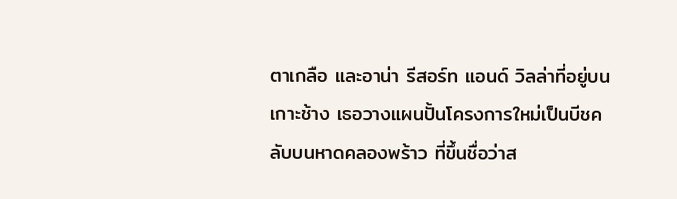ตาเกลือ และอาน่า รีสอร์ท แอนด์ วิลล่าที่อยู่บนเกาะช้าง เธอวางแผนปั้นโครงการใหม่เป็นบีชคลับบนหาดคลองพร้าว ที่ขึ้นชื่อว่าส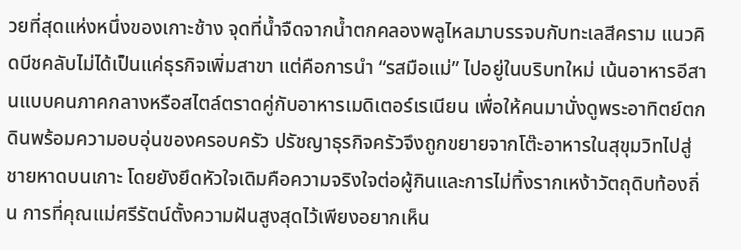วยที่สุดแห่งหนึ่งของเกาะช้าง จุดที่น้ำจืดจากน้ำตกคลองพลูไหลมาบรรจบกับทะเลสีคราม แนวคิดบีชคลับไม่ได้เป็นแค่ธุรกิจเพิ่มสาขา แต่คือการนำ “รสมือแม่” ไปอยู่ในบริบทใหม่ เน้นอาหารอีสานแบบคนภาคกลางหรือสไตล์ตราดคู่กับอาหารเมดิเตอร์เรเนียน เพื่อให้คนมานั่งดูพระอาทิตย์ตกดินพร้อมความอบอุ่นของครอบครัว ปรัชญาธุรกิจครัวจึงถูกขยายจากโต๊ะอาหารในสุขุมวิทไปสู่ชายหาดบนเกาะ โดยยังยึดหัวใจเดิมคือความจริงใจต่อผู้กินและการไม่ทิ้งรากเหง้าวัตถุดิบท้องถิ่น การที่คุณแม่ศรีรัตน์ตั้งความฝันสูงสุดไว้เพียงอยากเห็น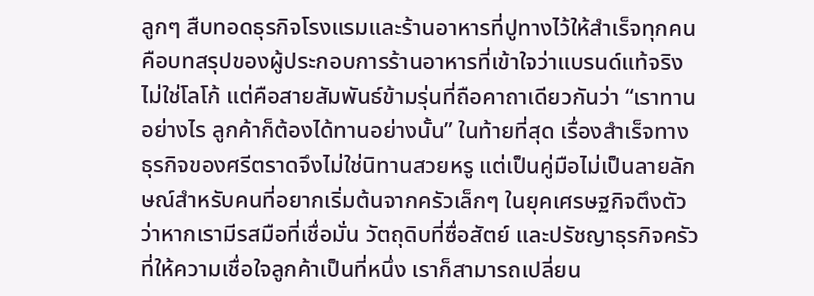ลูกๆ สืบทอดธุรกิจโรงแรมและร้านอาหารที่ปูทางไว้ให้สำเร็จทุกคน คือบทสรุปของผู้ประกอบการร้านอาหารที่เข้าใจว่าแบรนด์แท้จริงไม่ใช่โลโก้ แต่คือสายสัมพันธ์ข้ามรุ่นที่ถือคาถาเดียวกันว่า “เราทานอย่างไร ลูกค้าก็ต้องได้ทานอย่างนั้น” ในท้ายที่สุด เรื่องสำเร็จทางธุรกิจของศรีตราดจึงไม่ใช่นิทานสวยหรู แต่เป็นคู่มือไม่เป็นลายลักษณ์สำหรับคนที่อยากเริ่มต้นจากครัวเล็กๆ ในยุคเศรษฐกิจตึงตัว ว่าหากเรามีรสมือที่เชื่อมั่น วัตถุดิบที่ซื่อสัตย์ และปรัชญาธุรกิจครัวที่ให้ความเชื่อใจลูกค้าเป็นที่หนึ่ง เราก็สามารถเปลี่ยน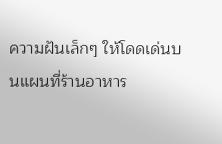ความฝันเล็กๆ ให้โดดเด่นบนแผนที่ร้านอาหาร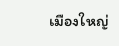เมืองใหญ่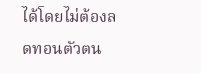ได้โดยไม่ต้องลดทอนตัวตน